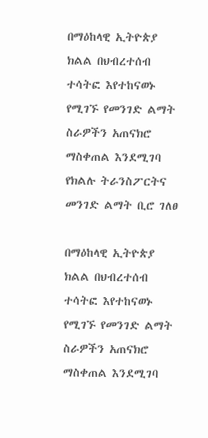በማዕከላዊ ኢትዮጵያ ክልል በህብረተሰብ ተሳትፎ እየተከናወኑ የሚገኙ የመንገድ ልማት ስራዎችን አጠናክሮ ማስቀጠል እንደሚገባ የክልሉ ትራንስፖርትና መንገድ ልማት ቢሮ ገለፀ

በማዕከላዊ ኢትዮጵያ ክልል በህብረተሰብ ተሳትፎ እየተከናወኑ የሚገኙ የመንገድ ልማት ስራዎችን አጠናክሮ ማስቀጠል እንደሚገባ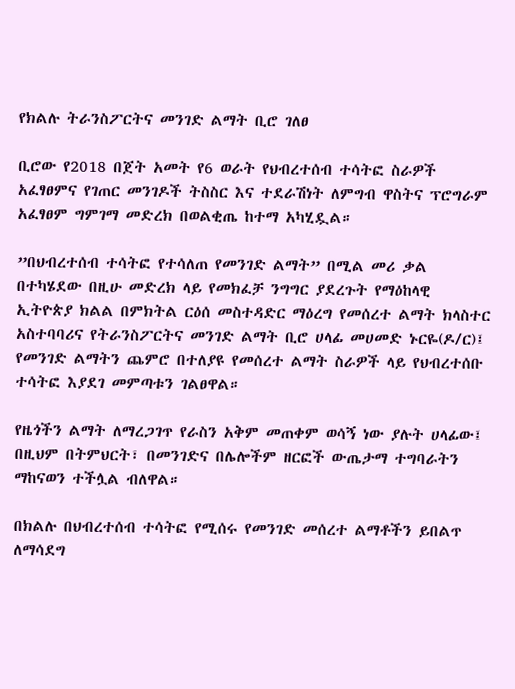የክልሉ ትራንስፖርትና መንገድ ልማት ቢሮ ገለፀ

ቢሮው የ2018 በጀት አመት የ6 ወራት የህብረተሰብ ተሳትፎ ስራዎች አፈፃፀምና የገጠር መንገዶች ትስስር እና ተደራሽነት ለምግብ ዋስትና ፕሮግራም አፈፃፀም ግምገማ መድረክ በወልቂጤ ከተማ አካሂዷል።

”በህብረተሰብ ተሳትፎ የተሳለጠ የመንገድ ልማት” በሚል መሪ ቃል በተካሄደው በዚሁ መድረክ ላይ የመክፈቻ ንግግር ያደረጉት የማዕከላዊ ኢትዮጵያ ክልል በምክትል ርዕሰ መስተዳድር ማዕረግ የመሰረተ ልማት ክላስተር አስተባባሪና የትራንስፖርትና መንገድ ልማት ቢሮ ሀላፊ መሀመድ ኑርዬ(ዶ/ር)፤ የመንገድ ልማትን ጨምሮ በተለያዩ የመሰረተ ልማት ስራዎች ላይ የህብረተሰቡ ተሳትፎ እያደገ መምጣቱን ገልፀዋል።

የዜጎችን ልማት ለማረጋገጥ የራስን አቅም መጠቀም ወሳኝ ነው ያሉት ሀላፊው፤ በዚህም በትምህርት፣ በመንገድና በሌሎችም ዘርፎች ውጤታማ ተግባራትን ማከናወን ተችሏል ብለዋል።

በክልሉ በህብረተሰብ ተሳትፎ የሚሰሩ የመንገድ መሰረተ ልማቶችን ይበልጥ ለማሳደግ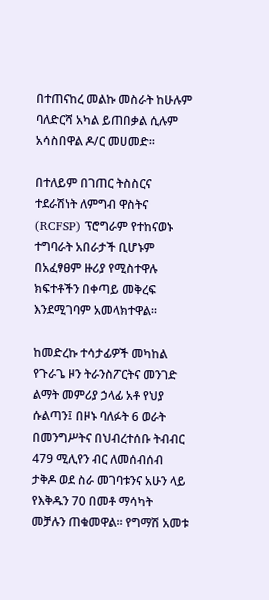በተጠናከረ መልኩ መስራት ከሁሉም ባለድርሻ አካል ይጠበቃል ሲሉም አሳስበዋል ዶ/ር መሀመድ።

በተለይም በገጠር ትስስርና ተደራሽነት ለምግብ ዋስትና (RCFSP) ፕሮግራም የተከናወኑ ተግባራት አበራታች ቢሆኑም በአፈፃፀም ዙሪያ የሚስተዋሉ ክፍተቶችን በቀጣይ መቅረፍ እንደሚገባም አመላክተዋል።

ከመድረኩ ተሳታፊዎች መካከል የጉራጌ ዞን ትራንስፖርትና መንገድ ልማት መምሪያ ኃላፊ አቶ የህያ ሱልጣን፤ በዞኑ ባለፉት 6 ወራት በመንግሥትና በህብረተሰቡ ትብብር 479 ሚሊየን ብር ለመሰብሰብ ታቅዶ ወደ ስራ መገባቱንና አሁን ላይ የእቅዱን 70 በመቶ ማሳካት መቻሉን ጠቁመዋል። የግማሽ አመቱ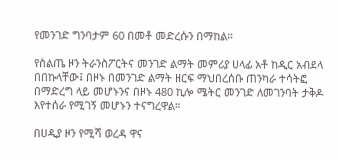የመንገድ ግንባታም 60 በመቶ መድረሱን በማከል።

የስልጤ ዞን ትራንስፖርትና መንገድ ልማት መምሪያ ሀላፊ አቶ ከዲር አብደላ በበኩላቸው፤ በዞኑ በመንገድ ልማት ዘርፍ ማህበረሰቡ ጠንካራ ተሳትፎ በማድረግ ላይ መሆኑንና በዞኑ 480 ኪሎ ሜትር መንገድ ለመገንባት ታቅዶ እየተሰራ የሚገኝ መሆኑን ተናግረዋል።

በሀዲያ ዞን የሚሻ ወረዳ ዋና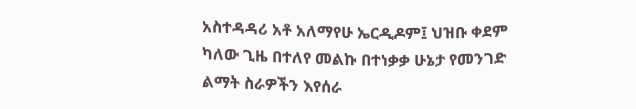አስተዳዳሪ አቶ አለማየሁ ኤርዲዶም፤ ህዝቡ ቀደም ካለው ጊዜ በተለየ መልኩ በተነቃቃ ሁኔታ የመንገድ ልማት ስራዎችን እየሰራ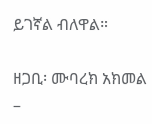ይገኛል ብለዋል።

ዘጋቢ፡ ሙባረክ አክመል –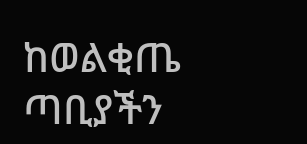ከወልቂጤ ጣቢያችን